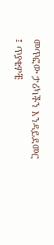መጥፎው ታሪካችን እንዳይደመር ፤ ጥያቄዎቼ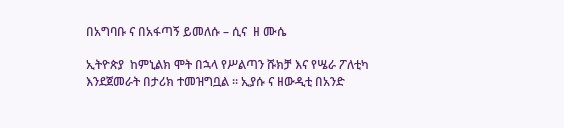በአግባቡ ና በአፋጣኝ ይመለሱ – ሲና  ዘ ሙሴ

ኢትዮጵያ  ከምኒልክ ሞት በኋላ የሥልጣን ሹክቻ እና የሤራ ፖለቲካ  እንደጀመራት በታሪክ ተመዝግቧል ። ኢያሱ ና ዘውዲቲ በአንድ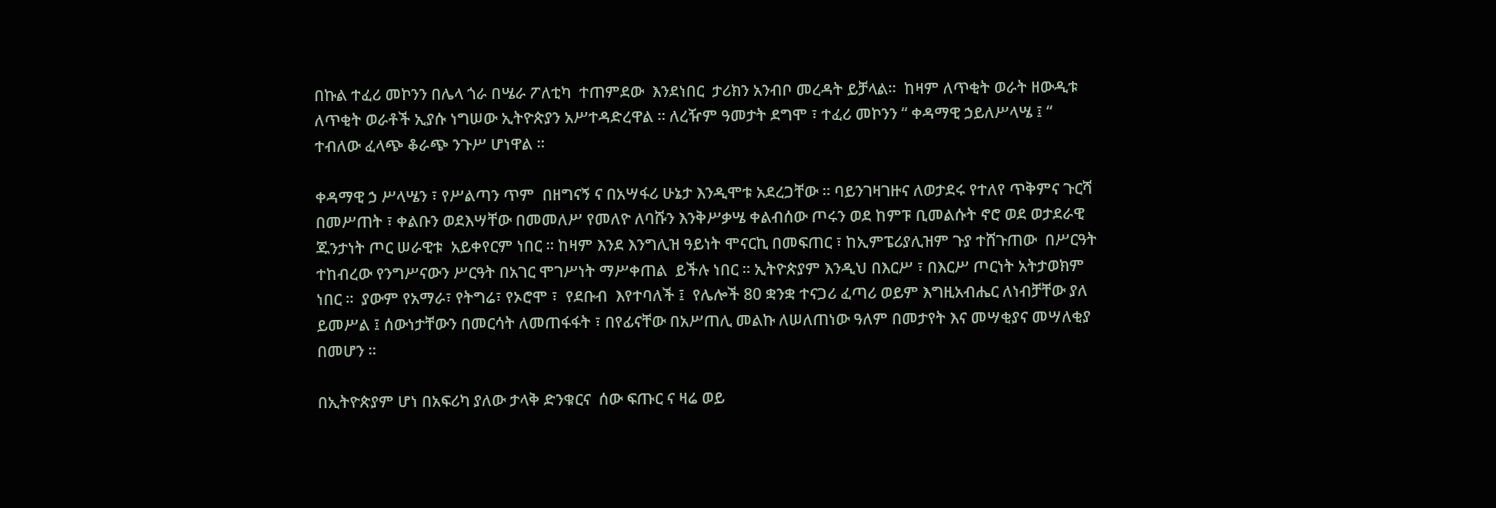በኩል ተፈሪ መኮንን በሌላ ጎራ በሤራ ፖለቲካ  ተጠምደው  እንደነበር  ታሪክን አንብቦ መረዳት ይቻላል።  ከዛም ለጥቂት ወራት ዘውዲቱ ለጥቂት ወራቶች ኢያሱ ነግሠው ኢትዮጵያን አሥተዳድረዋል ። ለረዥም ዓመታት ደግሞ ፣ ተፈሪ መኮንን “ ቀዳማዊ ኃይለሥላሤ ፤ “ ተብለው ፈላጭ ቆራጭ ንጉሥ ሆነዋል ።

ቀዳማዊ ኃ ሥላሤን ፣ የሥልጣን ጥም  በዘግናኝ ና በአሣፋሪ ሁኔታ እንዲሞቱ አደረጋቸው ። ባይንገዛገዙና ለወታደሩ የተለየ ጥቅምና ጉርሻ በመሥጠት ፣ ቀልቡን ወደእሣቸው በመመለሥ የመለዮ ለባሹን እንቅሥቃሤ ቀልብሰው ጦሩን ወደ ከምፑ ቢመልሱት ኖሮ ወደ ወታደራዊ ጁንታነት ጦር ሠራዊቱ  አይቀየርም ነበር ። ከዛም እንደ እንግሊዝ ዓይነት ሞናርኪ በመፍጠር ፣ ከኢምፔሪያሊዝም ጉያ ተሸጉጠው  በሥርዓት ተከብረው የንግሥናውን ሥርዓት በአገር ሞገሥነት ማሥቀጠል  ይችሉ ነበር ። ኢትዮጵያም እንዲህ በእርሥ ፣ በእርሥ ጦርነት አትታወክም ነበር ።  ያውም የአማራ፣ የትግሬ፣ የኦሮሞ ፣  የደቡብ  እየተባለች ፤  የሌሎች 80 ቋንቋ ተናጋሪ ፈጣሪ ወይም እግዚአብሔር ለነብቻቸው ያለ ይመሥል ፤ ሰውነታቸውን በመርሳት ለመጠፋፋት ፣ በየፊናቸው በአሥጠሊ መልኩ ለሠለጠነው ዓለም በመታየት እና መሣቂያና መሣለቂያ በመሆን ።

በኢትዮጵያም ሆነ በአፍሪካ ያለው ታላቅ ድንቁርና  ሰው ፍጡር ና ዛሬ ወይ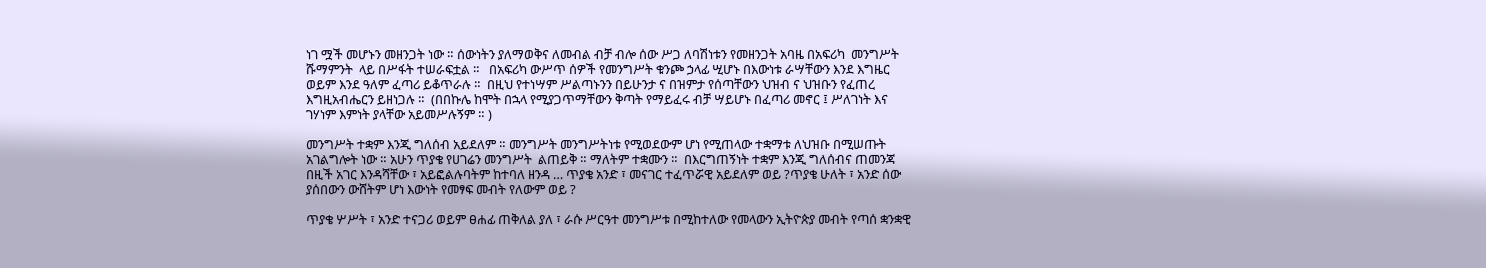ነገ ሟች መሆኑን መዘንጋት ነው ። ሰውነትን ያለማወቅና ለመብል ብቻ ብሎ ሰው ሥጋ ለባሽነቱን የመዘንጋት አባዜ በአፍሪካ  መንግሥት ሹማምንት  ላይ በሥፋት ተሠራፍቷል ።   በአፍሪካ ውሥጥ ሰዎች የመንግሥት ቁንጮ ኃላፊ ሢሆኑ በእውነቱ ራሣቸውን እንደ እግዜር ወይም እንደ ዓለም ፈጣሪ ይቆጥራሉ ።  በዚህ የተነሣም ሥልጣኑንን በይሁንታ ና በዝምታ የሰጣቸውን ህዝብ ና ህዝቡን የፈጠረ እግዚአብሔርን ይዘነጋሉ ።  (በበኩሌ ከሞት በኋላ የሚያጋጥማቸውን ቅጣት የማይፈሩ ብቻ ሣይሆኑ በፈጣሪ መኖር ፤ ሥለገነት እና ገሃነም እምነት ያላቸው አይመሥሉኝም ። )

መንግሥት ተቋም እንጂ ግለሰብ አይደለም ። መንግሥት መንግሥትነቱ የሚወደውም ሆነ የሚጠላው ተቋማቱ ለህዝቡ በሚሠጡት አገልግሎት ነው ። አሁን ጥያቄ የሀገሬን መንግሥት  ልጠይቅ ። ማለትም ተቋሙን ።  በእርግጠኝነት ተቋም እንጂ ግለሰብና ጠመንጃ በዚች አገር እንዳሻቸው ፣ አይፎልሉባትም ከተባለ ዘንዳ … ጥያቄ አንድ ፣ መናገር ተፈጥሯዊ አይደለም ወይ ?ጥያቄ ሁለት ፣ አንድ ሰው ያሰበውን ውሸትም ሆነ እውነት የመፃፍ መብት የለውም ወይ ?

ጥያቄ ሦሥት ፣ አንድ ተናጋሪ ወይም ፀሐፊ ጠቅለል ያለ ፣ ራሱ ሥርዓተ መንግሥቱ በሚከተለው የመላውን ኢትዮጵያ መብት የጣሰ ቋንቋዊ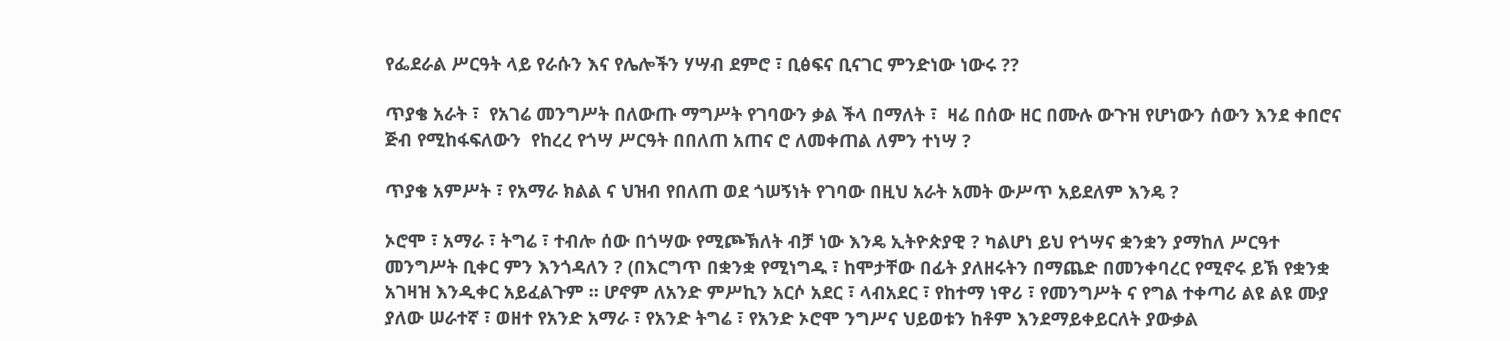የፌደራል ሥርዓት ላይ የራሱን እና የሌሎችን ሃሣብ ደምሮ ፣ ቢፅፍና ቢናገር ምንድነው ነውሩ ??

ጥያቄ አራት ፣  የአገሬ መንግሥት በለውጡ ማግሥት የገባውን ቃል ችላ በማለት ፣  ዛሬ በሰው ዘር በሙሉ ውጉዝ የሆነውን ሰውን እንደ ቀበሮና  ጅብ የሚከፋፍለውን  የከረረ የጎሣ ሥርዓት በበለጠ አጠና ሮ ለመቀጠል ለምን ተነሣ ?

ጥያቄ አምሥት ፣ የአማራ ክልል ና ህዝብ የበለጠ ወደ ጎሠኝነት የገባው በዚህ አራት አመት ውሥጥ አይደለም እንዴ ?

ኦሮሞ ፣ አማራ ፣ ትግሬ ፣ ተብሎ ሰው በጎሣው የሚጮኽለት ብቻ ነው እንዴ ኢትዮጵያዊ ? ካልሆነ ይህ የጎሣና ቋንቋን ያማከለ ሥርዓተ መንግሥት ቢቀር ምን እንጎዳለን ? (በእርግጥ በቋንቋ የሚነግዱ ፣ ከሞታቸው በፊት ያለዘሩትን በማጨድ በመንቀባረር የሚኖሩ ይኽ የቋንቋ አገዛዝ እንዲቀር አይፈልጉም ። ሆኖም ለአንድ ምሥኪን አርሶ አደር ፣ ላብአደር ፣ የከተማ ነዋሪ ፣ የመንግሥት ና የግል ተቀጣሪ ልዩ ልዩ ሙያ ያለው ሠራተኛ ፣ ወዘተ የአንድ አማራ ፣ የአንድ ትግሬ ፣ የአንድ ኦሮሞ ንግሥና ህይወቱን ከቶም እንደማይቀይርለት ያውቃል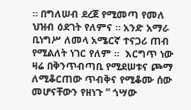። በግለሠብ ደረጀ የሚመጣ የመለ ህዝብ ዕደገት የለምና ። አንድ አማራ ቢነግሥ ለመላ አሜርኛ ተናጋሪ ጠብ የሚልለት ነገር የለም ።  እርግጥ ነው ዛሬ በቅንጥብጣቢ የሚደሠቱና ጮማ ለሚቆርጠው ጥብቅና የሚቆሙ ሰው መሆናቸውን የዘነጉ “ ጎሣው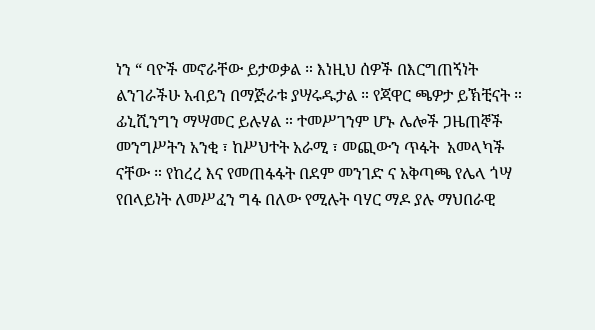ነን “ ባዮች መኖራቸው ይታወቃል ። እነዚህ ሰዎች በእርግጠኝነት ልንገራችሁ አብይን በማጅራቱ ያሣሩዱታል ። የጃዋር ጫዎታ ይኽቺናት ። ፊኒሺንግን ማሣመር ይሉሃል ። ተመሥገንም ሆኑ ሌሎች ጋዜጠኞች መንግሥትን አንቂ ፣ ከሥህተት አራሚ ፣ መጪውን ጥፋት  አመላካች ናቸው ። የከረረ እና የመጠፋፋት በደም መንገድ ና አቅጣጫ የሌላ ጎሣ የበላይነት ለመሥፈን ግፋ በለው የሚሉት ባሃር ማዶ ያሉ ማህበራዊ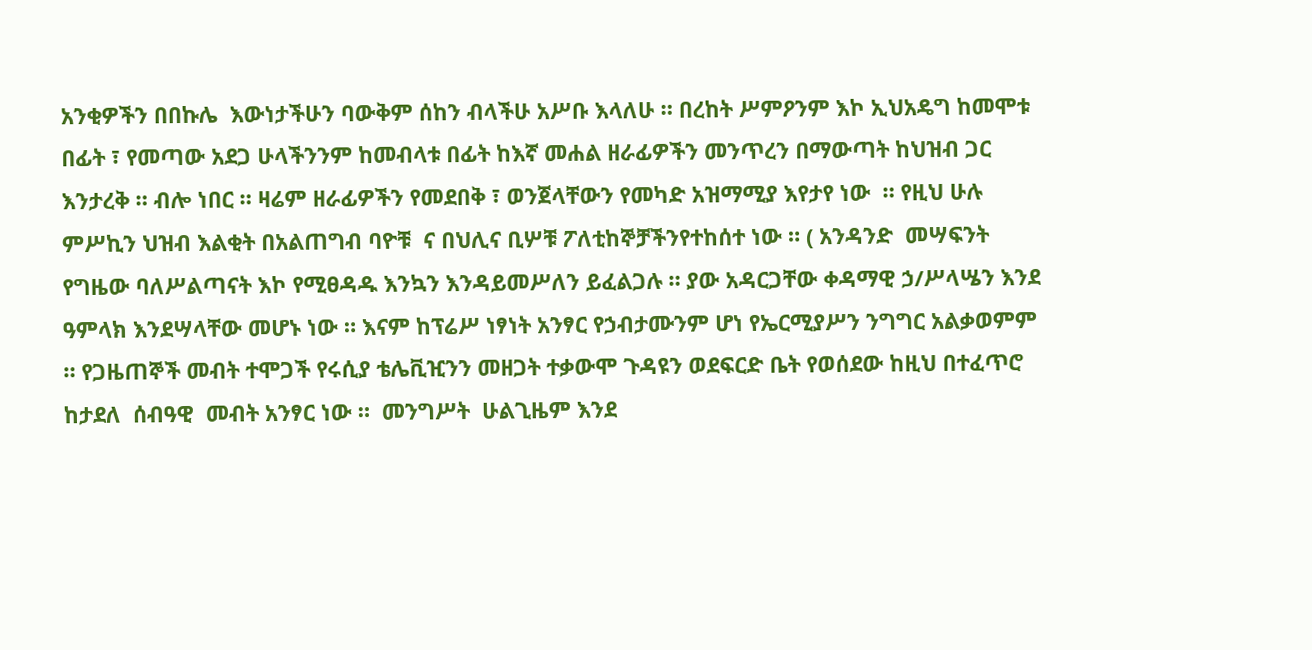አንቂዎችን በበኩሌ  እውነታችሁን ባውቅም ሰከን ብላችሁ አሥቡ እላለሁ ። በረከት ሥምዖንም እኮ ኢህአዴግ ከመሞቱ በፊት ፣ የመጣው አደጋ ሁላችንንም ከመብላቱ በፊት ከእኛ መሐል ዘራፊዎችን መንጥረን በማውጣት ከህዝብ ጋር እንታረቅ ። ብሎ ነበር ። ዛሬም ዘራፊዎችን የመደበቅ ፣ ወንጀላቸውን የመካድ አዝማሚያ እየታየ ነው  ። የዚህ ሁሉ ምሥኪን ህዝብ እልቂት በአልጠግብ ባዮቹ  ና በህሊና ቢሦቹ ፖለቲከኞቻችንየተከሰተ ነው ። ( አንዳንድ  መሣፍንት  የግዜው ባለሥልጣናት እኮ የሚፀዳዱ እንኳን እንዳይመሥለን ይፈልጋሉ ። ያው አዳርጋቸው ቀዳማዊ ኃ/ሥላሤን እንደ ዓምላክ እንደሣላቸው መሆኑ ነው ። እናም ከፕሬሥ ነፃነት አንፃር የኃብታሙንም ሆነ የኤርሚያሥን ንግግር አልቃወምም ። የጋዜጠኞች መብት ተሞጋች የሩሲያ ቴሌቪዢንን መዘጋት ተቃውሞ ጉዳዩን ወደፍርድ ቤት የወሰደው ከዚህ በተፈጥሮ ከታደለ  ሰብዓዊ  መብት አንፃር ነው ።  መንግሥት  ሁልጊዜም እንደ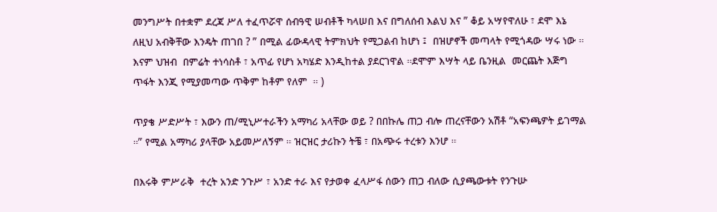መንግሥት በተቋም ደረጃ ሥለ ተፈጥሯዋ ሰብዓዊ ሠብቶች ካላሠበ እና በግለሰብ እልህ እና ” ቆይ አሣየዋለሁ ፣ ደሞ እኔ ለዚህ አብቅቸው እንዴት ጠገበ ? ” በሚል ፊውዳላዊ ትምክህት የሚጋልብ ከሆነ ፤  በዝሆኖች መጣላት የሚጎዳው ሣሩ ነው ። እናም ህዝብ  በምሬት ተነሳስቶ ፣ አጥፊ የሆነ አካሄድ እንዲከተል ያደርገዋል ።ደሞም እሣት ላይ ቤንዚል  መርጨት እጅግ ጥፋት እንጂ የሚያመጣው ጥቅም ከቶም የለም  ። )

ጥያቄ ሥድሥት ፣ እውን ጠ/ሚኒሥተራችን አማካሪ አላቸው ወይ ? በበኩሌ ጠጋ ብሎ ጠረናቸውን አሽቶ “አፍንጫዎት ይገማል ።” የሚል አማካሪ ያላቸው አይመሥለኝም ። ዝርዝር ታሪኩን ትቼ ፣ በአጭሩ ተረቱን እንሆ ።

በእሩቅ ምሥራቅ  ተረት አንድ ንጉሥ ፣ አንድ ተራ እና የታወቀ ፈላሥፋ ሰውን ጠጋ ብለው ሲያጫውቱት የንጉሡ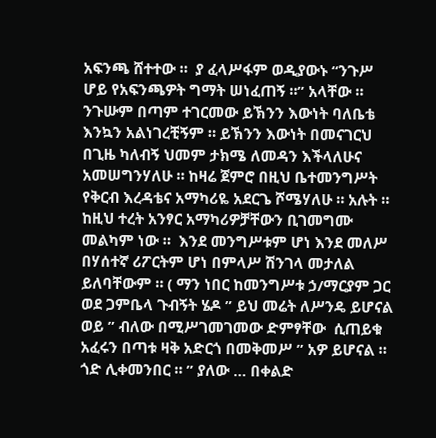አፍንጫ ሸተተው ።  ያ ፈላሥፋም ወዲያውኑ “ንጉሥ ሆይ የአፍንጫዎት ግማት ሠነፈጠኝ ።” አላቸው ።  ንጉሡም በጣም ተገርመው ይኽንን እውነት ባለቤቴ እንኳን አልነገረቺኝም ። ይኽንን እውነት በመናገርህ በጊዜ ካለብኝ ህመም ታክሜ ለመዳን እችላለሁና አመሠግንሃለሁ ። ከዛሬ ጀምሮ በዚህ ቤተመንግሥት የቅርብ እረዳቴና አማካሪዬ አደርጌ ሾሜሃለሁ ። አሉት ። ከዚህ ተረት አንፃር አማካሪዎቻቸውን ቢገመግሙ መልካም ነው ።  እንደ መንግሥቱም ሆነ እንደ መለሥ በሃሰተኛ ሪፖርትም ሆነ በምላሥ ሽንገላ መታለል ይለባቸውም ። ( ማን ነበር ከመንግሥቱ ኃ/ማርያም ጋር ወደ ጋምቤላ ጉብኝት ሄዶ ” ይህ መሬት ለሥንዴ ይሆናል ወይ ” ብለው በሚሥገመገመው ድምፃቸው  ሲጠይቁ አፈሩን በጣቱ ዛቅ አድርጎ በመቅመሥ ” አዎ ይሆናል ። ጎድ ሊቀመንበር ። ” ያለው … በቀልድ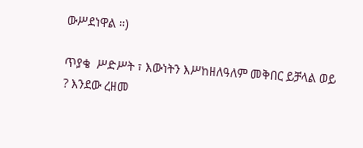ውሥደነዋል ።)

ጥያቄ  ሥድሥት ፣ እውነትን እሥከዘለዓለም መቅበር ይቻላል ወይ ? እንደው ረዘመ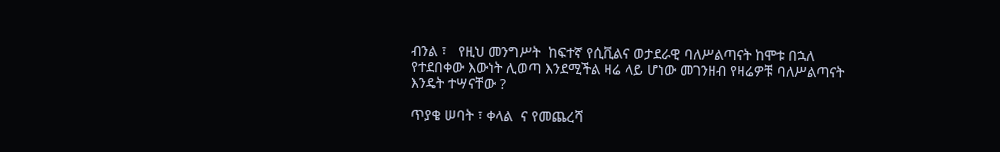ብንል ፣   የዚህ መንግሥት  ከፍተኛ የሲቪልና ወታደራዊ ባለሥልጣናት ከሞቱ በኋለ የተደበቀው እውነት ሊወጣ እንደሚችል ዛሬ ላይ ሆነው መገንዘብ የዛሬዎቹ ባለሥልጣናት እንዴት ተሣናቸው ?

ጥያቄ ሠባት ፣ ቀላል  ና የመጨረሻ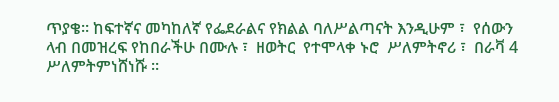ጥያቄ። ከፍተኛና መካከለኛ የፌደራልና የክልል ባለሥልጣናት እንዲሁም ፣  የሰውን ላብ በመዝረፍ የከበራችሁ በሙሉ ፣  ዘወትር  የተሞላቀ ኑሮ  ሥለምትኖሪ ፣  በራቫ 4 ሥለምትምነሸነሹ ።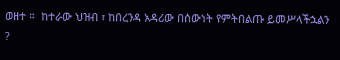ወዘተ ።  ከተራው ህዝብ ፣ ከበረንዳ አዳሪው በሰውነት የምትበልጡ ይመሥላችኋልን ?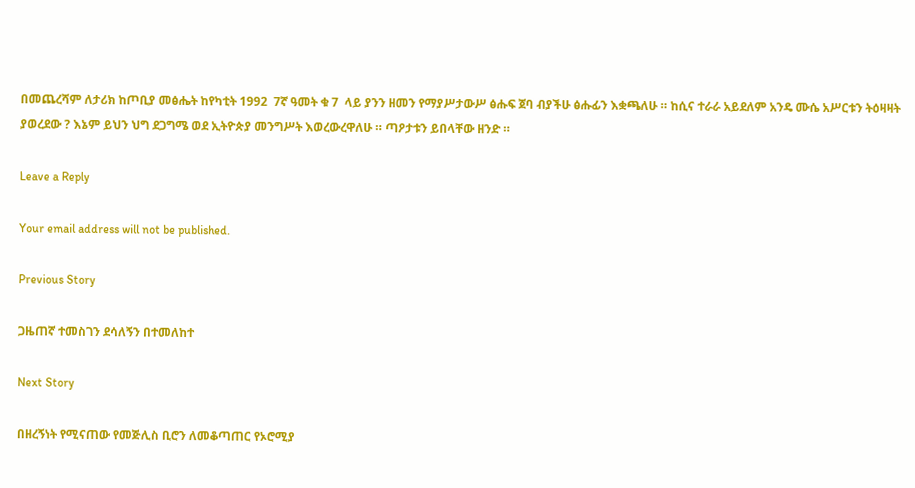በመጨረሻም ለታሪክ ከጦቢያ መፅሔት ከየካቲት 1992  7ኛ ዓመት ቁ 7  ላይ ያንን ዘመን የማያሥታውሥ ፅሑፍ ጀባ ብያችሁ ፅሑፊን እቋጫለሁ ። ከሲና ተራራ አይደለም አንዴ ሙሴ አሥርቱን ትዕዛዛት ያወረደው ? እኔም ይህን ህግ ደጋግሜ ወደ ኢትዮጵያ መንግሥት እወረውረዋለሁ ። ጣዖታቱን ይበላቸው ዘንድ ።

Leave a Reply

Your email address will not be published.

Previous Story

ጋዜጠኛ ተመስገን ደሳለኝን በተመለከተ

Next Story

በዘረኝነት የሚናጠው የመጅሊስ ቢሮን ለመቆጣጠር የኦሮሚያ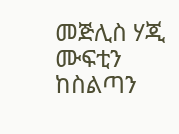መጅሊስ ሃጂ ሙፍቲን ከስልጣን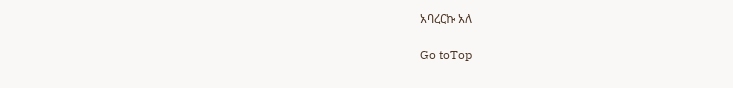አባረርኩ አለ

Go toTop